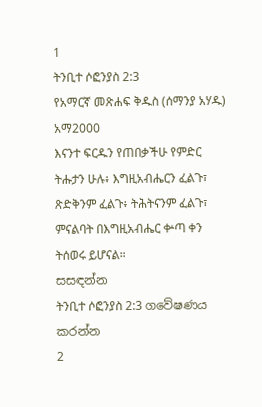1
ትንቢተ ሶፎንያስ 2:3
የአማርኛ መጽሐፍ ቅዱስ (ሰማንያ አሃዱ)
አማ2000
እናንተ ፍርዱን የጠበቃችሁ የምድር ትሑታን ሁሉ፥ እግዚአብሔርን ፈልጉ፣ ጽድቅንም ፈልጉ፥ ትሕትናንም ፈልጉ፣ ምናልባት በእግዚአብሔር ቍጣ ቀን ትሰወሩ ይሆናል።
සසඳන්න
ትንቢተ ሶፎንያስ 2:3 ගවේෂණය කරන්න
2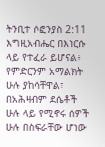ትንቢተ ሶፎንያስ 2:11
እግዚአብሔር በእነርሱ ላይ የተፈራ ይሆናል፥ የምድርንም አማልክት ሁሉ ያከሳቸዋል፣ በአሕዛብም ደሴቶች ሁሉ ላይ የሚኖሩ ሰዎች ሁሉ በስፍራቸው ሆነው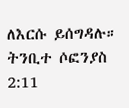ለእርሱ ይሰግዳሉ።
ትንቢተ ሶፎንያስ 2:11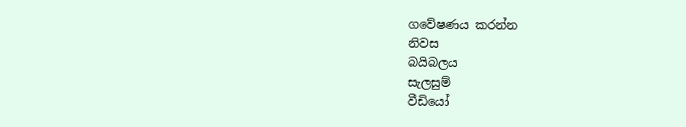ගවේෂණය කරන්න
නිවස
බයිබලය
සැලසුම්
වීඩියෝ